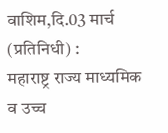वाशिम,दि.03 मार्च (प्रतिनिधी) :
महाराष्ट्र राज्य माध्यमिक व उच्च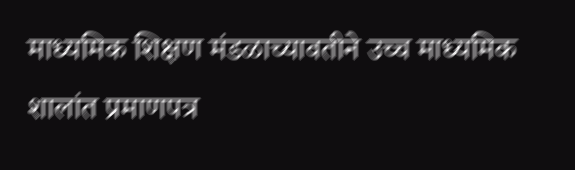माध्यमिक शिक्षण मंडळाच्यावतीने उच्च माध्यमिक शालांत प्रमाणपत्र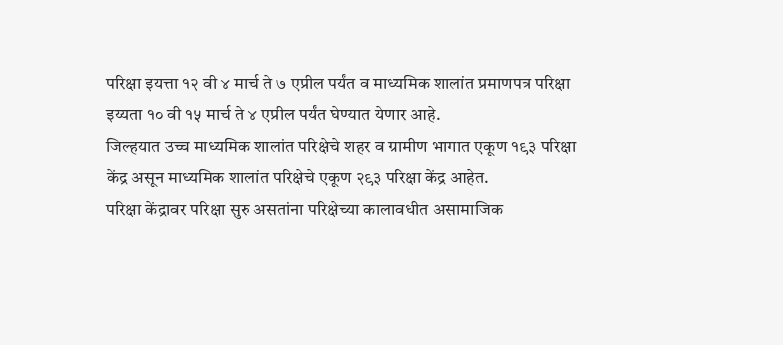परिक्षा इयत्ता १२ वी ४ मार्च ते ७ एप्रील पर्यंत व माध्यमिक शालांत प्रमाणपत्र परिक्षा इय्यता १० वी १५ मार्च ते ४ एप्रील पर्यंत घेण्यात येणार आहे.
जिल्हयात उच्च माध्यमिक शालांत परिक्षेचे शहर व ग्रामीण भागात एकूण १९३ परिक्षा केंद्र असून माध्यमिक शालांत परिक्षेचे एकूण २९३ परिक्षा केंद्र आहेत.
परिक्षा केंद्रावर परिक्षा सुरु असतांना परिक्षेच्या कालावधीत असामाजिक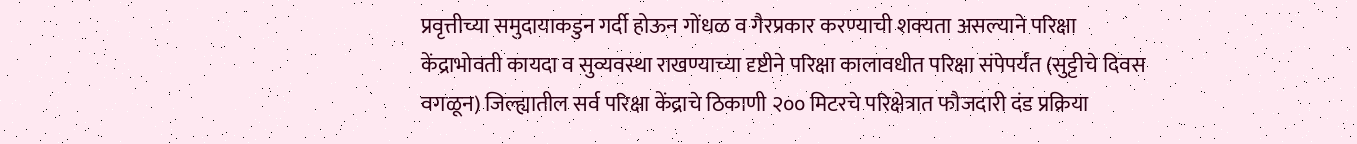प्रवृत्तीच्या समुदायाकडुन गर्दी होऊन गोंधळ व गैरप्रकार करण्याची शक्यता असल्याने परिक्षा केंद्राभोवती कायदा व सुव्यवस्था राखण्याच्या दृष्टीने परिक्षा कालावधीत परिक्षा संपेपर्यंत (सुट्टीचे दिवस वगळून) जिल्ह्यातील सर्व परिक्षा केंद्राचे ठिकाणी २०० मिटरचे परिक्षेत्रात फौजदारी दंड प्रक्रिया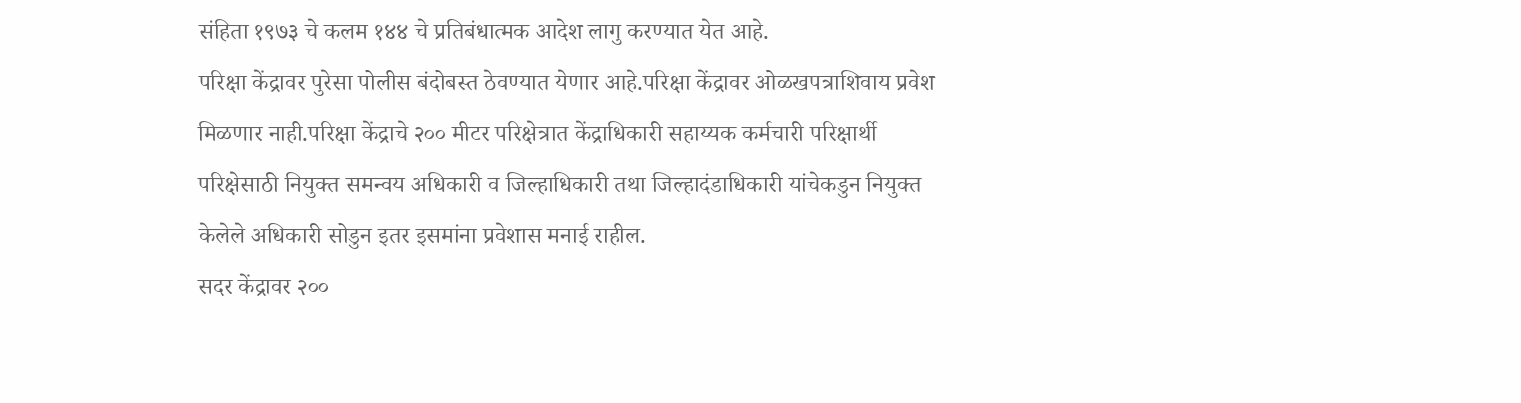संहिता १९७३ चे कलम १४४ चे प्रतिबंधात्मक आदेश लागु करण्यात येत आहे.
परिक्षा केंद्रावर पुरेसा पोलीस बंदोबस्त ठेवण्यात येणार आहे.परिक्षा केंद्रावर ओळखपत्राशिवाय प्रवेश मिळणार नाही.परिक्षा केंद्राचे २०० मीटर परिक्षेत्रात केंद्राधिकारी सहाय्यक कर्मचारी परिक्षार्थी परिक्षेसाठी नियुक्त समन्वय अधिकारी व जिल्हाधिकारी तथा जिल्हादंडाधिकारी यांचेकडुन नियुक्त केलेले अधिकारी सोडुन इतर इसमांना प्रवेशास मनाई राहील.
सदर केंद्रावर २००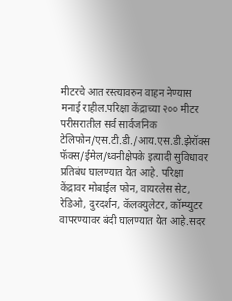मीटरचे आत रस्त्यावरुन वाहन नेण्यास मनाई राहील.परिक्षा केंद्राच्या २०० मीटर परीसरातील सर्व सार्वजनिक टेलिफोन/एस.टी.डी./आय.एस.डी.झेरॉक्स फॅक्स/ईमेल/ध्वनीक्षेपके इत्यादी सुविधावर प्रतिबंध घालण्यात येत आहे. परिक्षा केंद्रावर मोबाईल फोन, वायरलेस सेट, रेडिओ, दुरदर्शन, कॅलक्युलेटर, कॉम्प्युटर वापरण्यावर बंदी घालण्यात येत आहे.सदर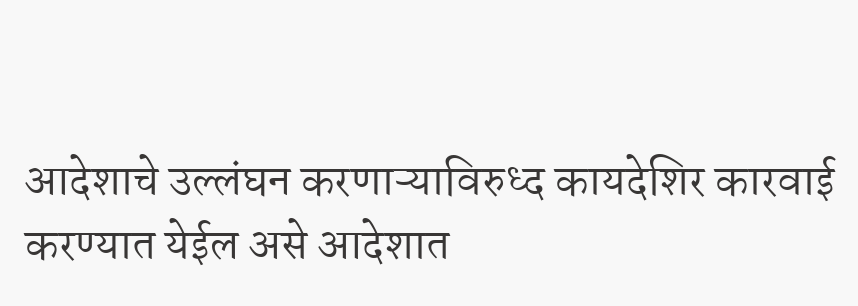आदेशाचे उल्लंघन करणाऱ्याविरुध्द कायदेशिर कारवाई करण्यात येईल असे आदेशात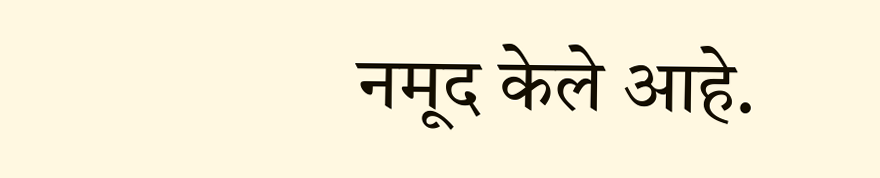नमूद केले आहे.